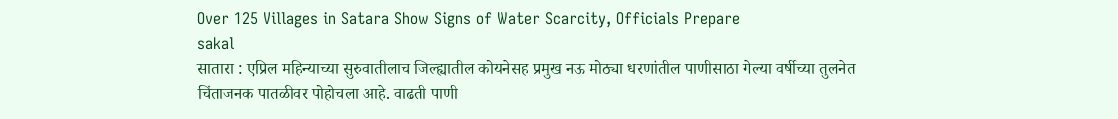Over 125 Villages in Satara Show Signs of Water Scarcity, Officials Prepare
sakal
सातारा : एप्रिल महिन्याच्या सुरुवातीलाच जिल्ह्यातील कोयनेसह प्रमुख नऊ मोठ्या धरणांतील पाणीसाठा गेल्या वर्षीच्या तुलनेत चिंताजनक पातळीवर पोहोचला आहे. वाढती पाणी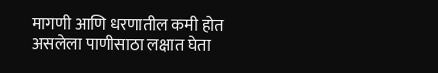मागणी आणि धरणातील कमी होत असलेला पाणीसाठा लक्षात घेता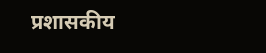प्रशासकीय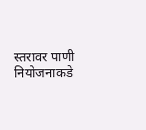स्तरावर पाणी नियोजनाकडे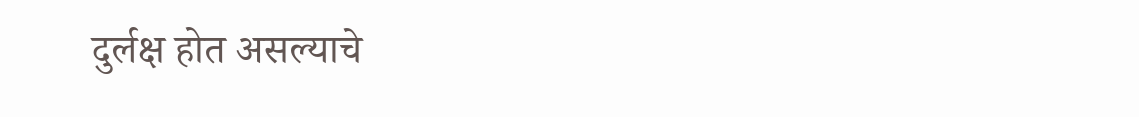दुर्लक्ष होत असल्याचे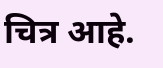चित्र आहे.